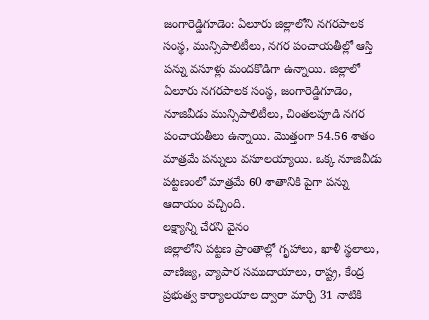జంగారెడ్డిగూడెం: ఏలూరు జిల్లాలోని నగరపాలక సంస్థ, మున్సిపాలిటీలు, నగర పంచాయతీల్లో ఆస్తి పన్ను వసూళ్లు మందకొడిగా ఉన్నాయి. జిల్లాలో ఏలూరు నగరపాలక సంస్థ, జంగారెడ్డిగూడెం, నూజివీడు మున్సిపాలిటీలు, చింతలపూడి నగర పంచాయతీలు ఉన్నాయి. మొత్తంగా 54.56 శాతం మాత్రమే పన్నులు వసూలయ్యాయి. ఒక్క నూజివీడు పట్టణంలో మాత్రమే 60 శాతానికి పైగా పన్ను ఆదాయం వచ్చింది.
లక్ష్యాన్ని చేరని వైనం
జిల్లాలోని పట్టణ ప్రాంతాల్లో గృహాలు, ఖాళీ స్థలాలు, వాణిజ్య, వ్యాపార సముదాయాలు, రాష్ట్ర, కేంద్ర ప్రభుత్వ కార్యాలయాల ద్వారా మార్చి 31 నాటికి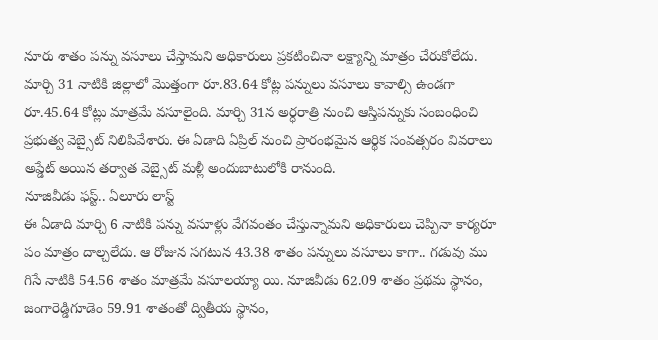నూరు శాతం పన్ను వసూలు చేస్తామని అధికారులు ప్రకటించినా లక్ష్యాన్ని మాత్రం చేరుకోలేదు. మార్చి 31 నాటికి జిల్లాలో మొత్తంగా రూ.83.64 కోట్ల పన్నులు వసూలు కావాల్సి ఉండగా రూ.45.64 కోట్లు మాత్రమే వసూలైంది. మార్చి 31న అర్ధరాత్రి నుంచి ఆస్తిపన్నుకు సంబంధించి ప్రభుత్వ వెబ్సైట్ నిలిపివేశారు. ఈ ఏడాది ఏప్రిల్ నుంచి ప్రారంభమైన ఆర్థిక సంవత్సరం వివరాలు అప్డేట్ అయిన తర్వాత వెబ్సైట్ మళ్లీ అందుబాటులోకి రానుంది.
నూజివీడు ఫస్ట్.. ఏలూరు లాస్ట్
ఈ ఏడాది మార్చి 6 నాటికి పన్ను వసూళ్లు వేగవంతం చేస్తున్నామని అధికారులు చెప్పినా కార్యరూ పం మాత్రం దాల్చలేదు. ఆ రోజున సగటున 43.38 శాతం పన్నులు వసూలు కాగా.. గడువు ము గిసే నాటికి 54.56 శాతం మాత్రమే వసూలయ్యా యి. నూజివీడు 62.09 శాతం ప్రథమ స్థానం, జంగారెడ్డిగూడెం 59.91 శాతంతో ద్వితీయ స్థానం,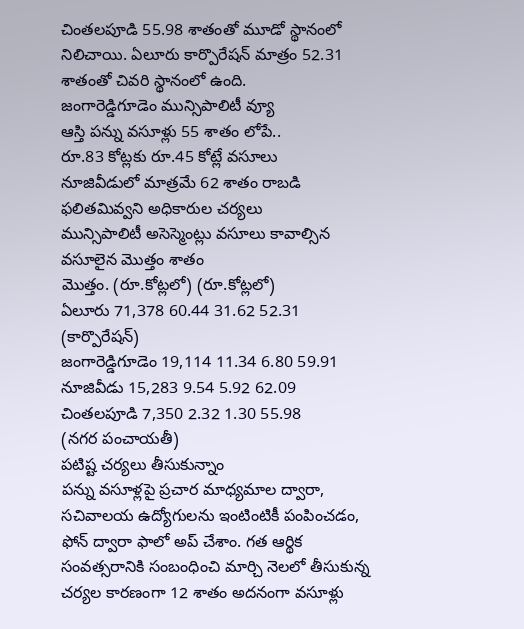చింతలపూడి 55.98 శాతంతో మూడో స్థానంలో నిలిచాయి. ఏలూరు కార్పొరేషన్ మాత్రం 52.31 శాతంతో చివరి స్థానంలో ఉంది.
జంగారెడ్డిగూడెం మున్సిపాలిటీ వ్యూ
ఆస్తి పన్ను వసూళ్లు 55 శాతం లోపే..
రూ.83 కోట్లకు రూ.45 కోట్లే వసూలు
నూజివీడులో మాత్రమే 62 శాతం రాబడి
ఫలితమివ్వని అధికారుల చర్యలు
మున్సిపాలిటీ అసెస్మెంట్లు వసూలు కావాల్సిన వసూలైన మొత్తం శాతం
మొత్తం. (రూ.కోట్లలో) (రూ.కోట్లలో)
ఏలూరు 71,378 60.44 31.62 52.31
(కార్పొరేషన్)
జంగారెడ్డిగూడెం 19,114 11.34 6.80 59.91
నూజివీడు 15,283 9.54 5.92 62.09
చింతలపూడి 7,350 2.32 1.30 55.98
(నగర పంచాయతీ)
పటిష్ట చర్యలు తీసుకున్నాం
పన్ను వసూళ్లపై ప్రచార మాధ్యమాల ద్వారా, సచివాలయ ఉద్యోగులను ఇంటింటికీ పంపించడం, ఫోన్ ద్వారా ఫాలో అప్ చేశాం. గత ఆర్థిక సంవత్సరానికి సంబంధించి మార్చి నెలలో తీసుకున్న చర్యల కారణంగా 12 శాతం అదనంగా వసూళ్లు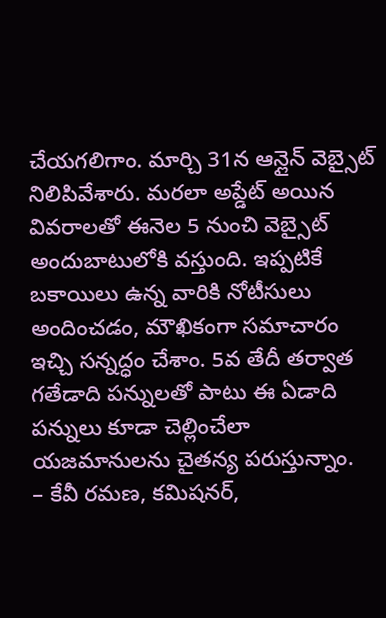చేయగలిగాం. మార్చి 31న ఆన్లైన్ వెబ్సైట్ నిలిపివేశారు. మరలా అప్డేట్ అయిన వివరాలతో ఈనెల 5 నుంచి వెబ్సైట్ అందుబాటులోకి వస్తుంది. ఇప్పటికే బకాయిలు ఉన్న వారికి నోటీసులు అందించడం, మౌఖికంగా సమాచారం ఇచ్చి సన్నద్ధం చేశాం. 5వ తేదీ తర్వాత గతేడాది పన్నులతో పాటు ఈ ఏడాది పన్నులు కూడా చెల్లించేలా యజమానులను చైతన్య పరుస్తున్నాం.
– కేవీ రమణ, కమిషనర్,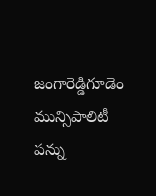జంగారెడ్డిగూడెం మున్సిపాలిటీ
పన్ను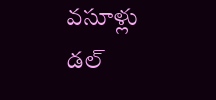వసూళ్లు డల్